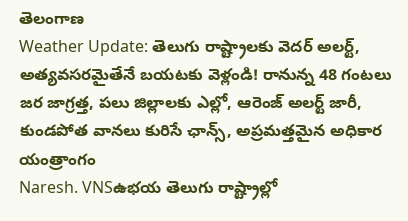తెలంగాణ
Weather Update: తెలుగు రాష్ట్రాలకు వెదర్ అలర్ట్, అత్యవసరమైతేనే బయటకు వెళ్లండి! రానున్న 48 గంటలు జర జాగ్రత్త, పలు జిల్లాలకు ఎల్లో, ఆరెంజ్ అలర్ట్ జారీ, కుండపోత వానలు కురిసే ఛాన్స్, అప్రమత్తమైన అధికార యంత్రాంగం
Naresh. VNSఉభయ తెలుగు రాష్ట్రాల్లో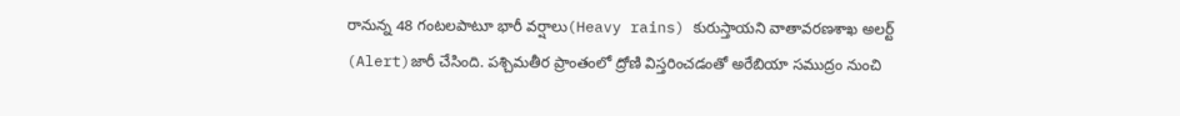రానున్న 48 గంటలపాటూ భారీ వర్షాలు(Heavy rains) కురుస్తాయని వాతావరణశాఖ అలర్ట్ (Alert)జారీ చేసింది. పశ్చిమతీర ప్రాంతంలో ద్రోణి విస్తరించడంతో అరేబియా సముద్రం నుంచి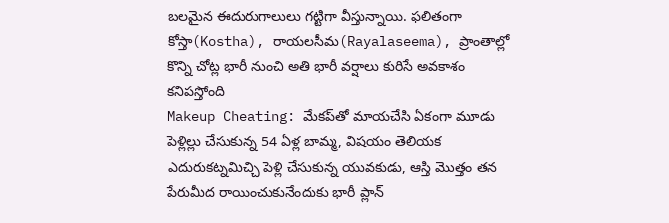బలమైన ఈదురుగాలులు గట్టిగా వీస్తున్నాయి. ఫలితంగా కోస్తా(Kostha), రాయలసీమ(Rayalaseema), ప్రాంతాల్లో కొన్ని చోట్ల భారీ నుంచి అతి భారీ వర్షాలు కురిసే అవకాశం కనిపస్తోంది
Makeup Cheating: మేకప్‌తో మాయచేసి ఏకంగా మూడు పెళ్లిల్లు చేసుకున్న 54 ఏళ్ల బామ్మ, విషయం తెలియక ఎదురుకట్నమిచ్చి పెళ్లి చేసుకున్న యువకుడు, ఆస్తి మొత్తం తన పేరుమీద రాయించుకునేందుకు భారీ ప్లాన్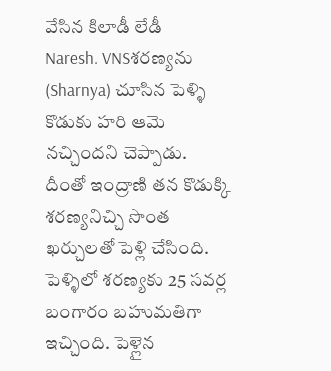వేసిన కిలాడీ లేడీ
Naresh. VNSశరణ్యను (Sharnya) చూసిన పెళ్ళి కొడుకు హరి ఆమె నచ్చిందని చెప్పాడు. దీంతో ఇంద్రాణి తన కొడుక్కి శరణ్యనిచ్చి సొంత ఖర్చులతో పెళ్లి చేసింది. పెళ్ళిలో శరణ్యకు 25 సవర్ల బంగారం బహుమతిగా ఇచ్చింది. పెళ్లైన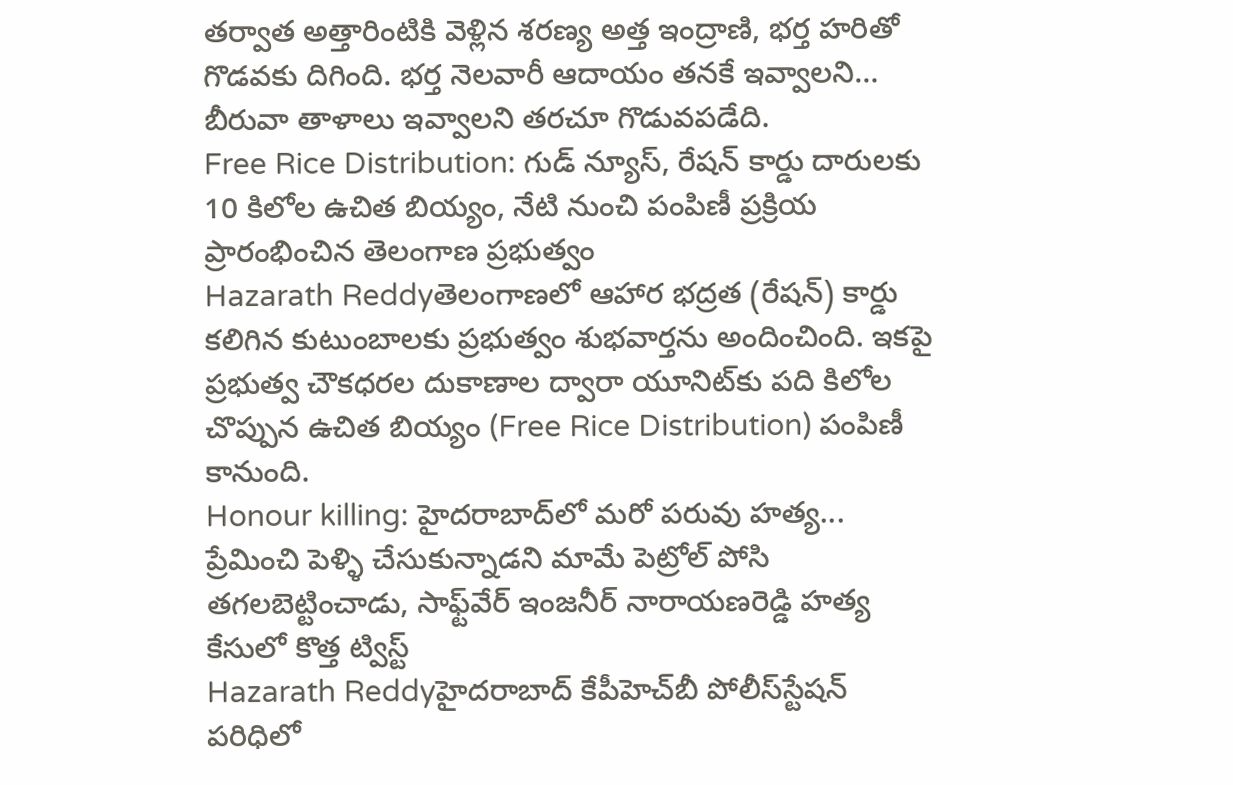తర్వాత అత్తారింటికి వెళ్లిన శరణ్య అత్త ఇంద్రాణి, భర్త హరితో గొడవకు దిగింది. భర్త నెలవారీ ఆదాయం తనకే ఇవ్వాలని… బీరువా తాళాలు ఇవ్వాలని తరచూ గొడువపడేది.
Free Rice Distribution: గుడ్ న్యూస్, రేషన్‌ కార్డు దారులకు 10 కిలోల ఉచిత బియ్యం, నేటి నుంచి పంపిణీ ప్రక్రియ ప్రారంభించిన తెలంగాణ ప్రభుత్వం
Hazarath Reddyతెలంగాణలో ఆహార భద్రత (రేషన్‌) కార్డు కలిగిన కుటుంబాలకు ప్రభుత్వం శుభవార్తను అందించింది. ఇకపై ప్రభుత్వ చౌకధరల దుకాణాల ద్వారా యూనిట్‌కు పది కిలోల చొప్పున ఉచిత బియ్యం (Free Rice Distribution) పంపిణీ కానుంది.
Honour killing: హైదరాబాద్‌లో మరో పరువు హత్య... ప్రేమించి పెళ్ళి చేసుకున్నాడని మామే పెట్రోల్ పోసి తగలబెట్టించాడు, సాఫ్ట్‌వేర్‌ ఇంజనీర్‌ నారాయణరెడ్డి హత్య కేసులో కొత్త ట్విస్ట్
Hazarath Reddyహైదరాబాద్‌ కేపీహెచ్‌బీ పోలీస్‌స్టేషన్‌ పరిధిలో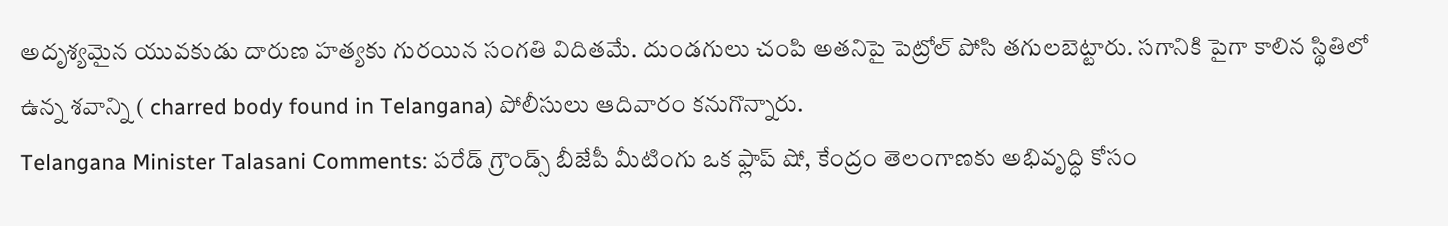అదృశ్యమైన యువకుడు దారుణ హత్యకు గురయిన సంగతి విదితమే. దుండగులు చంపి అతనిపై పెట్రోల్‌ పోసి తగులబెట్టారు. సగానికి పైగా కాలిన స్థితిలో ఉన్న శవాన్ని ( charred body found in Telangana) పోలీసులు ఆదివారం కనుగొన్నారు.
Telangana Minister Talasani Comments: పరేడ్ గ్రౌండ్స్ బీజేపీ మీటింగు ఒక ఫ్లాప్ షో, కేంద్రం తెలంగాణకు అభివృద్ధి కోసం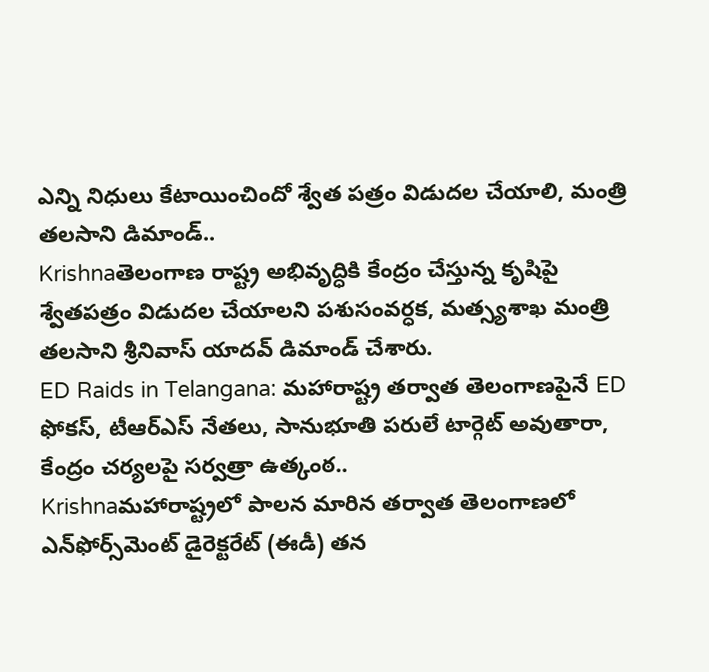ఎన్ని నిధులు కేటాయించిందో శ్వేత పత్రం విడుదల చేయాలి, మంత్రి తలసాని డిమాండ్..
Krishnaతెలంగాణ రాష్ట్ర అభివృద్ధికి కేంద్రం చేస్తున్న కృషిపై శ్వేతపత్రం విడుదల చేయాలని పశుసంవర్ధక, మత్స్యశాఖ మంత్రి తలసాని శ్రీనివాస్ యాదవ్ డిమాండ్ చేశారు.
ED Raids in Telangana: మహారాష్ట్ర తర్వాత తెలంగాణపైనే ED ఫోకస్, టీఆర్ఎస్ నేతలు, సానుభూతి పరులే టార్గెట్ అవుతారా, కేంద్రం చర్యలపై సర్వత్రా ఉత్కంఠ..
Krishnaమహారాష్ట్రలో పాలన మారిన తర్వాత తెలంగాణలో ఎన్‌ఫోర్స్‌మెంట్ డైరెక్టరేట్ (ఈడీ) తన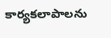కార్యకలాపాలను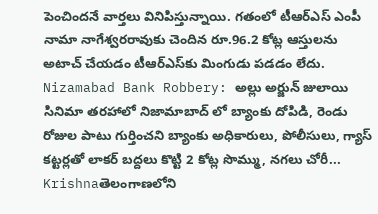పెంచిందనే వార్తలు వినిపిస్తున్నాయి. గతంలో టీఆర్ఎస్ ఎంపీ నామా నాగేశ్వరరావుకు చెందిన రూ.96.2 కోట్ల ఆస్తులను అటాచ్ చేయడం టీఆర్‌ఎస్‌కు మింగుడు పడడం లేదు.
Nizamabad Bank Robbery: అల్లు అర్జున్ జులాయి సినిమా తరహాలో నిజామాబాద్ లో బ్యాంకు దోపిడి, రెండు రోజుల పాటు గుర్తించని బ్యాంకు అధికారులు, పోలీసులు, గ్యాస్ కట్టర్లతో లాకర్ బద్దలు కొట్టి 2 కోట్ల సొమ్ము, నగలు చోరీ...
Krishnaతెలంగాణలోని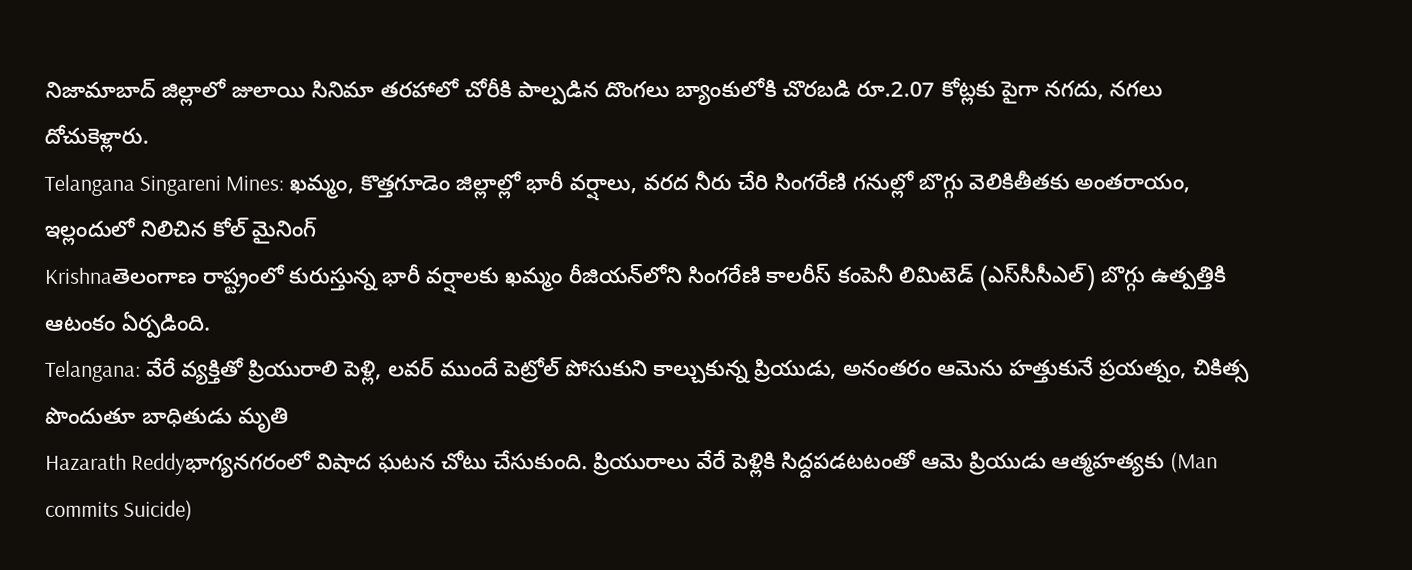నిజామాబాద్ జిల్లాలో జులాయి సినిమా తరహాలో చోరీకి పాల్పడిన దొంగలు బ్యాంకులోకి చొరబడి రూ.2.07 కోట్లకు పైగా నగదు, నగలు దోచుకెళ్లారు.
Telangana Singareni Mines: ఖమ్మం, కొత్తగూడెం జిల్లాల్లో భారీ వర్షాలు, వరద నీరు చేరి సింగరేణి గనుల్లో బొగ్గు వెలికితీతకు అంతరాయం, ఇల్లందులో నిలిచిన కోల్ మైనింగ్
Krishnaతెలంగాణ రాష్ట్రంలో కురుస్తున్న భారీ వర్షాలకు ఖమ్మం రీజియన్‌లోని సింగరేణి కాలరీస్ కంపెనీ లిమిటెడ్ (ఎస్‌సీసీఎల్) బొగ్గు ఉత్పత్తికి ఆటంకం ఏర్పడింది.
Telangana: వేరే వ్యక్తితో ప్రియురాలి పెళ్లి, లవర్ ముందే పెట్రోల్ పోసుకుని కాల్చుకున్న ప్రియుడు, అనంతరం ఆమెను హత్తుకునే ప్రయత్నం, చికిత్స పొందుతూ బాధితుడు మృతి
Hazarath Reddyభాగ్యనగరంలో విషాద ఘటన చోటు చేసుకుంది. ప్రియురాలు వేరే పెళ్లికి సిద్దపడటటంతో ఆమె ప్రియుడు ఆత్మహత్యకు (Man commits Suicide)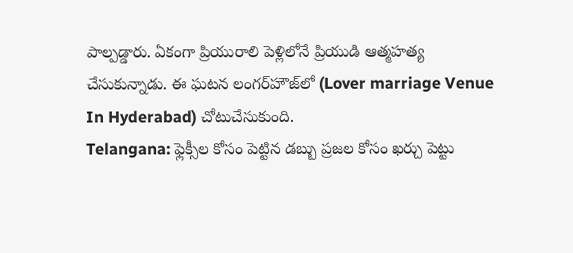పాల్పడ్డారు. ఏకంగా ప్రియురాలి పెళ్లిలోనే ప్రియుడి ఆత్మహత్య చేసుకున్నాడు. ఈ ఘటన లంగర్‌హౌజ్‌లో (Lover marriage Venue In Hyderabad) చోటుచేసుకుంది.
Telangana: ఫ్లెక్సీల కోసం పెట్టిన డబ్బు ప్రజల కోసం ఖర్చు పెట్టు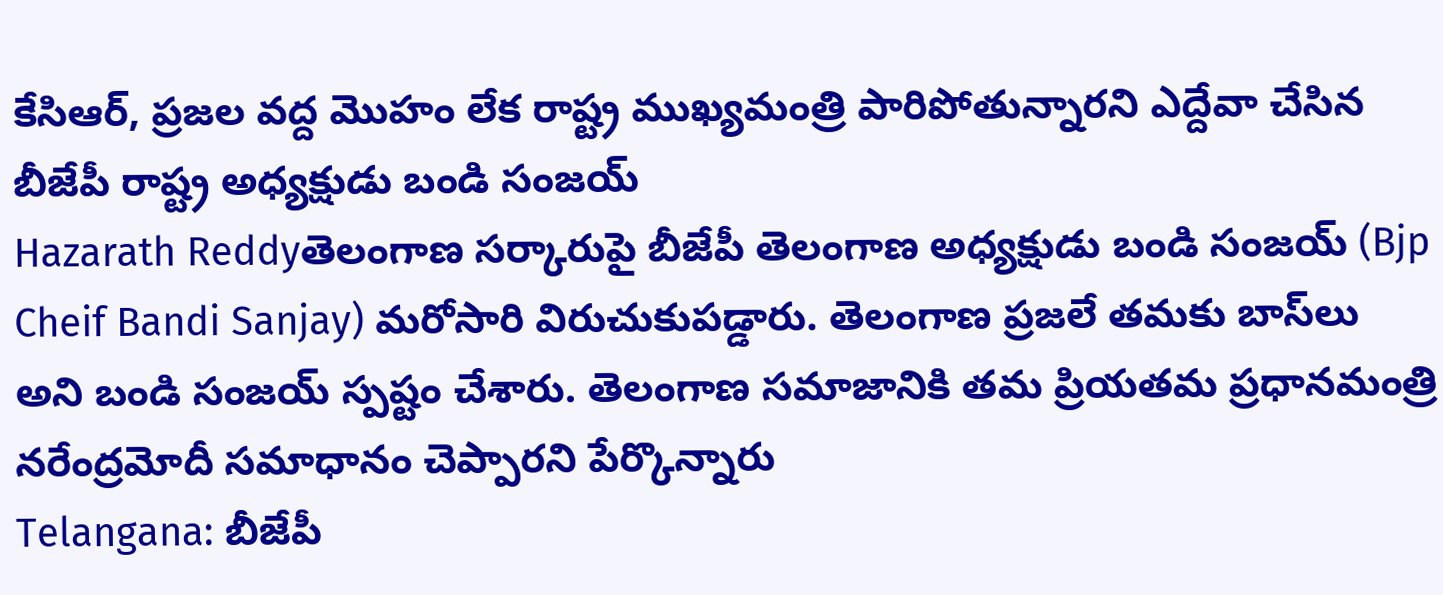కేసిఆర్, ప్రజల వద్ద మొహం లేక రాష్ట్ర ముఖ్యమంత్రి పారిపోతున్నారని ఎద్దేవా చేసిన బీజేపీ రాష్ట్ర అధ్యక్షుడు బండి సంజయ్
Hazarath Reddyతెలంగాణ సర్కారుపై బీజేపీ తెలంగాణ అధ్యక్షుడు బండి సంజయ్ (Bjp Cheif Bandi Sanjay) మరోసారి విరుచుకుపడ్డారు. తెలంగాణ ప్రజలే తమకు బాస్‌లు అని బండి సంజయ్‌ స్పష్టం చేశారు. తెలంగాణ సమాజానికి తమ ప్రియతమ ప్రధానమంత్రి నరేంద్రమోదీ సమాధానం చెప్పారని పేర్కొన్నారు
Telangana: బీజేపీ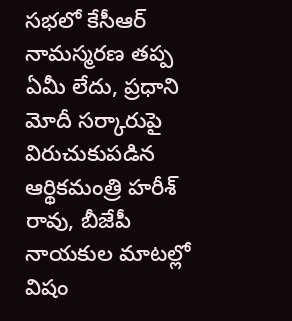సభలో కేసీఆర్ నామస్మరణ తప్ప ఏమీ లేదు, ప్రధాని మోదీ సర్కారుపై విరుచుకుపడిన ఆర్థికమంత్రి హరీశ్ రావు, బీజేపీ నాయకుల మాటల్లో విషం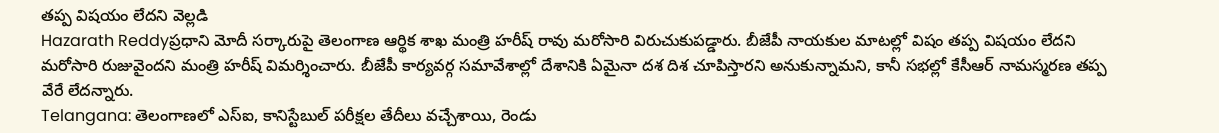తప్ప విషయం లేదని వెల్లడి
Hazarath Reddyప్రధాని మోదీ సర్కారుపై తెలంగాణ ఆర్థిక శాఖ మంత్రి హరీష్ రావు మరోసారి విరుచుకుపడ్డారు. బీజేపీ నాయకుల మాటల్లో విషం తప్ప విషయం లేదని మరోసారి రుజువైందని మంత్రి హరీష్‌ విమర్శించారు. బీజేపీ కార్యవర్గ సమావేశాల్లో దేశానికి ఏమైనా దశ దిశ చూపిస్తారని అనుకున్నామని, కానీ సభల్లో కేసీఆర్‌ నామస్మరణ తప్ప వేరే లేదన్నారు.
Telangana: తెలంగాణలో ఎస్‌ఐ, కానిస్టేబుల్‌ పరీక్షల తేదీలు వచ్చేశాయి, రెండు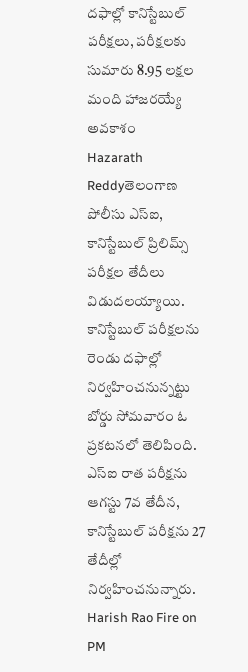దఫాల్లో కానిస్టేబుల్‌ పరీక్షలు, పరీక్షలకు సుమారు 8.95 లక్షల మంది హాజరయ్యే అవకాశం
Hazarath Reddyతెలంగాణ పోలీసు ఎస్‌ఐ, కానిస్టేబుల్‌ ప్రిలిమ్స్‌ పరీక్షల తేదీలు విడుదలయ్యాయి. కానిస్టేబుల్‌ పరీక్షలను రెండు దఫాల్లో నిర్వహించనున్నట్టు బోర్డు సోమవారం ఓ ప్రకటనలో తెలిపింది. ఎస్‌ఐ రాత పరీక్షను ఆగస్టు 7వ తేదీన, కానిస్టేబుల్‌ పరీక్షను 27 తేదీల్లో నిర‍్వహించనున్నారు.
Harish Rao Fire on PM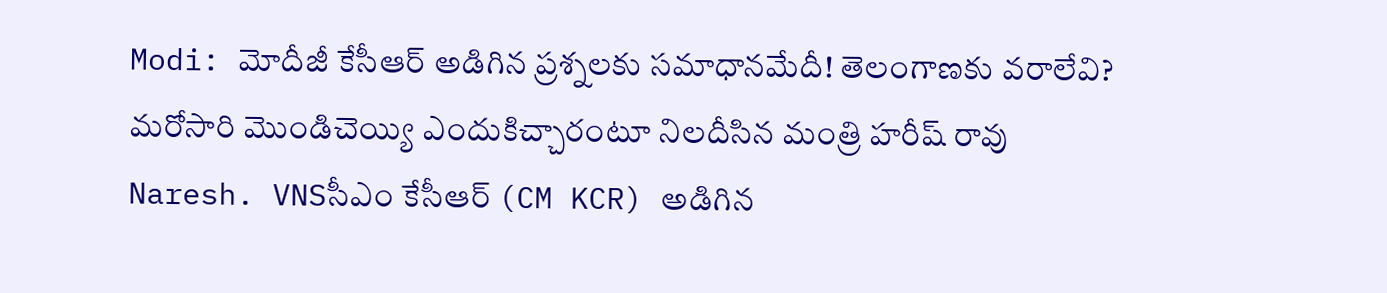Modi: మోదీజీ కేసీఆర్ అడిగిన ప్రశ్నలకు సమాధానమేదీ! తెలంగాణకు వరాలేవి? మరోసారి మొండిచెయ్యి ఎందుకిచ్చారంటూ నిలదీసిన మంత్రి హరీష్ రావు
Naresh. VNSసీఎం కేసీఆర్‌ (CM KCR) అడిగిన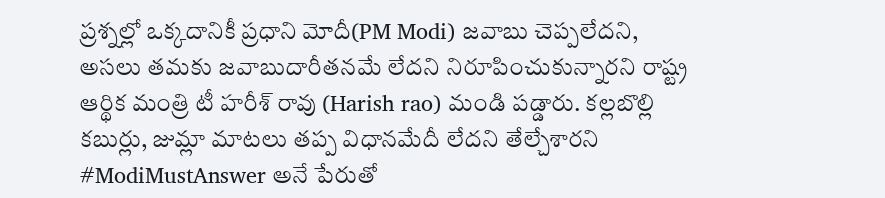ప్ర‌శ్న‌ల్లో ఒక్క‌దానికీ ప్ర‌ధాని మోదీ(PM Modi) జ‌వాబు చెప్ప‌లేద‌ని, అస‌లు త‌మ‌కు జ‌వాబుదారీత‌న‌మే లేద‌ని నిరూపించుకున్నార‌ని రాష్ట్ర ఆర్థిక మంత్రి టీ హ‌రీశ్ రావు (Harish rao) మండి ప‌డ్డారు. క‌ల్ల‌బొల్లి క‌బుర్లు, జుమ్లా మాట‌లు త‌ప్ప విధాన‌మేదీ లేద‌ని తేల్చేశార‌ని #ModiMustAnswer అనే పేరుతో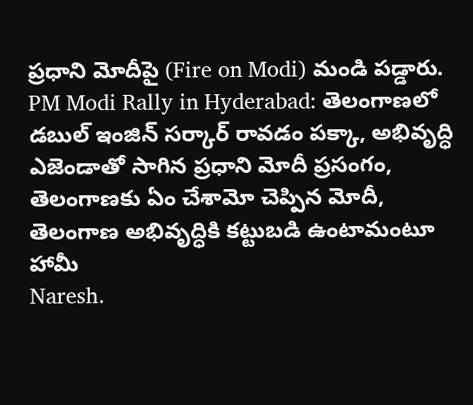ప్ర‌ధాని మోదీపై (Fire on Modi) మండి ప‌డ్డారు.
PM Modi Rally in Hyderabad: తెలంగాణలో డబుల్ ఇంజిన్ సర్కార్‌ రావడం పక్కా, అభివృద్ధి ఎజెండాతో సాగిన ప్రధాని మోదీ ప్రసంగం, తెలంగాణకు ఏం చేశామో చెప్పిన మోదీ, తెలంగాణ అభివృద్ధికి కట్టుబడి ఉంటామంటూ హామీ
Naresh.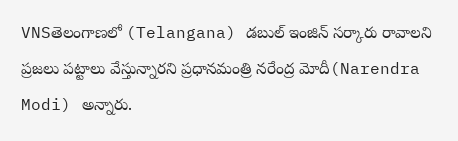VNSతెలంగాణలో (Telangana) డబుల్‌ ఇంజిన్‌ సర్కారు రావాలని ప్రజలు పట్టాలు వేస్తున్నారని ప్రధానమంత్రి నరేంద్ర మోదీ(Narendra Modi) అన్నారు.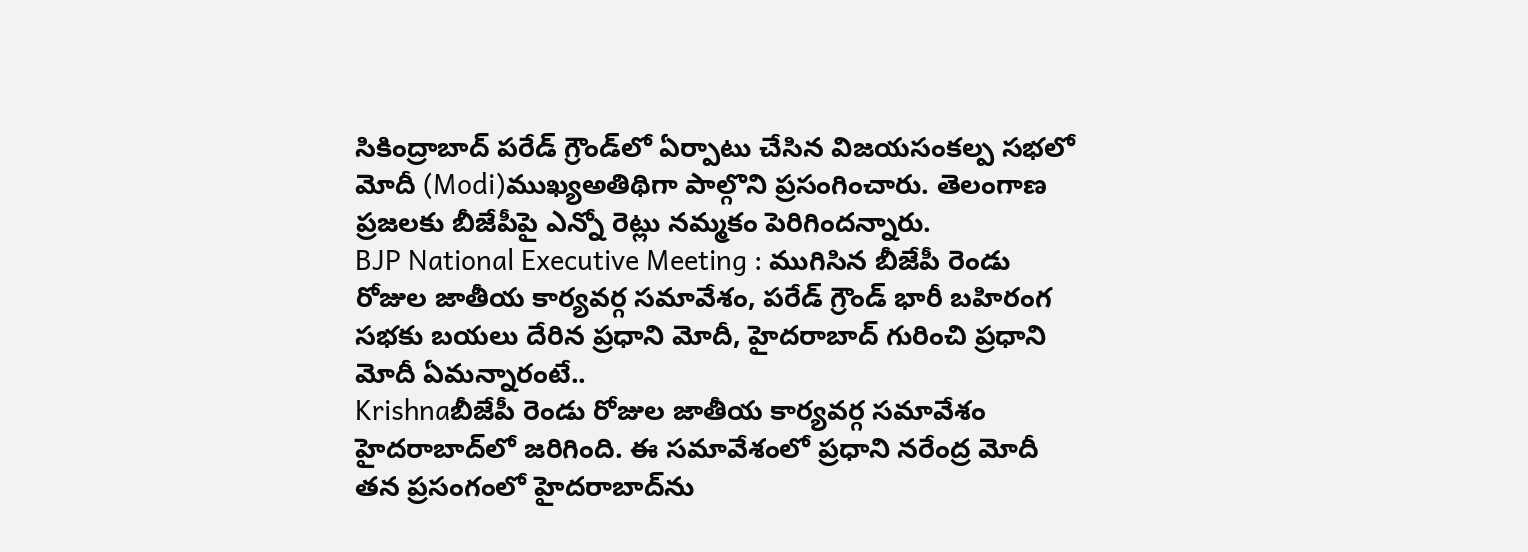సికింద్రాబాద్‌ పరేడ్‌ గ్రౌండ్‌లో ఏర్పాటు చేసిన విజయసంకల్ప సభలో మోదీ (Modi)ముఖ్యఅతిథిగా పాల్గొని ప్రసంగించారు. తెలంగాణ ప్రజలకు బీజేపీపై ఎన్నో రెట్లు నమ్మకం పెరిగిందన్నారు.
BJP National Executive Meeting : ముగిసిన బీజేపీ రెండు రోజుల జాతీయ కార్యవర్గ సమావేశం, పరేడ్ గ్రౌండ్ భారీ బహిరంగ సభకు బయలు దేరిన ప్రధాని మోదీ, హైదరాబాద్ గురించి ప్రధాని మోదీ ఏమన్నారంటే..
Krishnaబీజేపీ రెండు రోజుల జాతీయ కార్యవర్గ సమావేశం హైదరాబాద్‌లో జరిగింది. ఈ సమావేశంలో ప్రధాని నరేంద్ర మోదీ తన ప్రసంగంలో హైదరాబాద్‌ను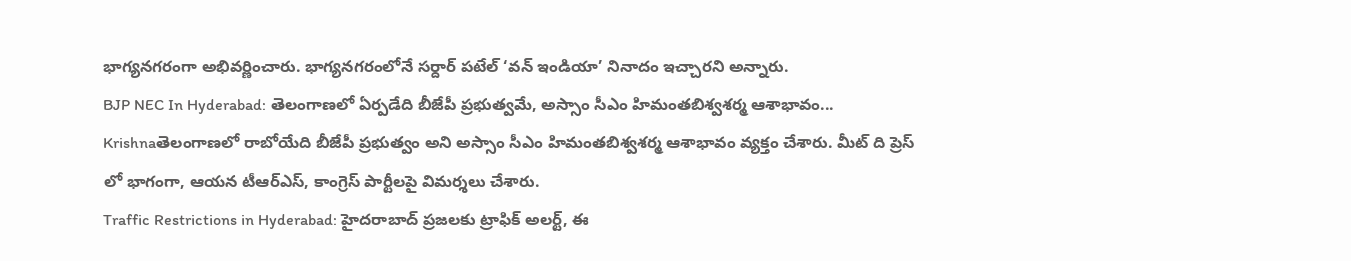భాగ్యనగరంగా అభివర్ణించారు. భాగ్యనగరంలోనే సర్దార్ పటేల్ ‘వన్ ఇండియా’ నినాదం ఇచ్చారని అన్నారు.
BJP NEC In Hyderabad: తెలంగాణలో ఏర్పడేది బీజేపీ ప్రభుత్వమే, అస్సాం సీఎం హిమంతబిశ్వశర్మ ఆశాభావం...
Krishnaతెలంగాణలో రాబోయేది బీజేపీ ప్రభుత్వం అని అస్సాం సీఎం హిమంతబిశ్వశర్మ ఆశాభావం వ్యక్తం చేశారు. మీట్ ది ప్రెస్ లో భాగంగా, ఆయన టీఆర్ఎస్, కాంగ్రెస్ పార్టీలపై విమర్శలు చేశారు.
Traffic Restrictions in Hyderabad: హైదరాబాద్ ప్రజలకు ట్రాఫిక్ అలర్ట్, ఈ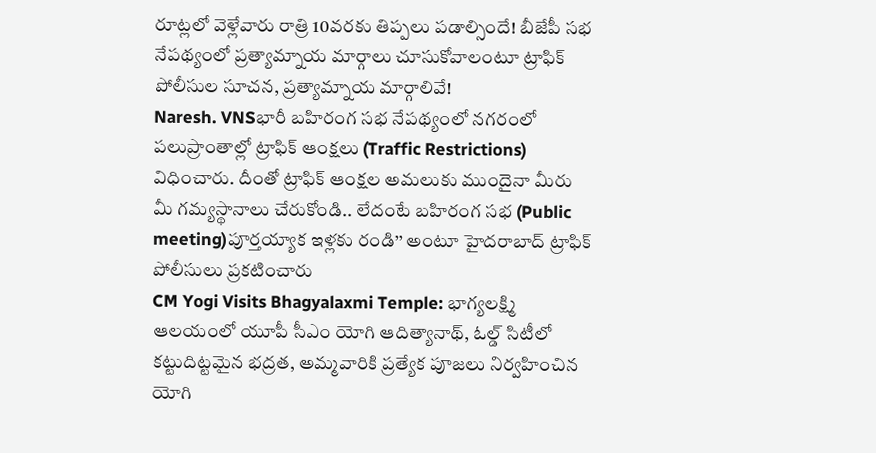రూట్లలో వెళ్లేవారు రాత్రి 10వరకు తిప్పలు పడాల్సిందే! బీజేపీ సభ నేపథ్యంలో ప్రత్యామ్నాయ మార్గాలు చూసుకోవాలంటూ ట్రాఫిక్ పోలీసుల సూచన, ప్రత్యామ్నాయ మార్గాలివే!
Naresh. VNSభారీ బహిరంగ సభ నేపథ్యంలో నగరంలో పలుప్రాంతాల్లో ట్రాఫిక్‌ ఆంక్షలు (Traffic Restrictions) విధించారు. దీంతో ట్రాఫిక్‌ ఆంక్షల అమలుకు ముందైనా మీరు మీ గమ్యస్థానాలు చేరుకోండి.. లేదంటే బహిరంగ సభ (Public meeting)పూర్తయ్యాక ఇళ్లకు రండి’’ అంటూ హైదరాబాద్‌ ట్రాఫిక్‌ పోలీసులు ప్రకటించారు
CM Yogi Visits Bhagyalaxmi Temple: భాగ్యలక్ష్మి ఆలయంలో యూపీ సీఎం యోగి ఆదిత్యానాథ్, ఓల్డ్ సిటీలో కట్టుదిట్టమైన భద్రత, అమ్మవారికి ప్రత్యేక పూజలు నిర్వహించిన యోగి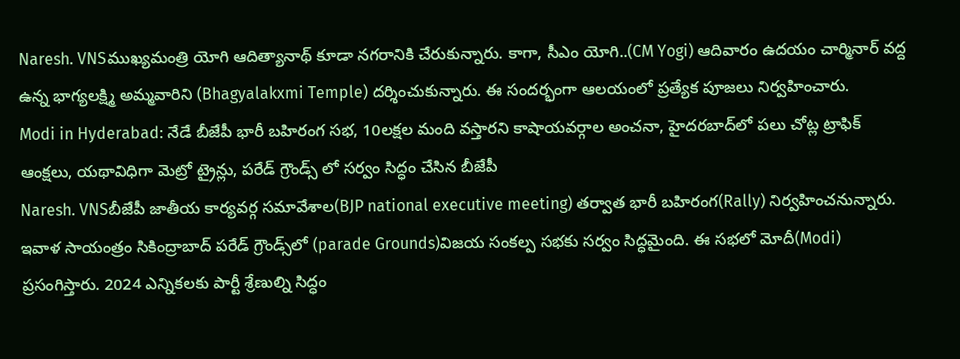Naresh. VNSముఖ‍్యమంత్రి యోగి ఆదిత్యానాథ్‌ కూడా నగరానికి చేరుకున్నారు. కాగా, సీఎం యోగి..(CM Yogi) ఆదివారం ఉదయం చార్మినార్‌ వద్ద ఉన్న భాగ్యలక్ష్మి అ‍మ్మవారిని (Bhagyalakxmi Temple) దర్శించుకున్నారు. ఈ సందర్భంగా ఆలయంలో ప్రత్యేక పూజలు నిర్వహించారు.
Modi in Hyderabad: నేడే బీజేపీ భారీ బహిరంగ సభ, 10లక్షల మంది వస్తారని కాషాయవర్గాల అంచనా, హైదరబాద్‌లో పలు చోట్ల ట్రాఫిక్ ఆంక్షలు, యథావిధిగా మెట్రో ట్రైన్లు, పరేడ్ గ్రౌండ్స్‌ లో సర్వం సిద్ధం చేసిన బీజేపీ
Naresh. VNSబీజేపీ జాతీయ కార్యవర్గ సమావేశాల(BJP national executive meeting) తర్వాత భారీ బహిరంగ(Rally) నిర్వహించనున్నారు. ఇవాళ సాయంత్రం సికింద్రాబాద్‌ పరేడ్‌ గ్రౌండ్స్‌లో (parade Grounds)విజయ సంకల్ప సభకు సర్వం సిద్ధమైంది. ఈ సభలో మోదీ(Modi) ప్రసంగిస్తారు. 2024 ఎన్నికలకు పార్టీ శ్రేణుల్ని సిద్ధం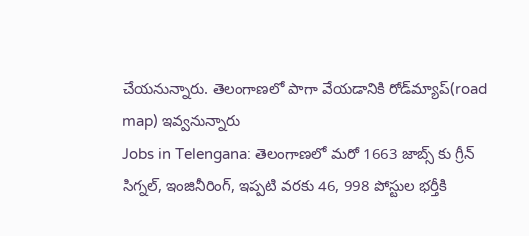చేయనున్నారు. తెలంగాణలో పాగా వేయడానికి రోడ్‌మ్యాప్‌(road map) ఇవ్వనున్నారు
Jobs in Telengana: తెలంగాణలో మరో 1663 జాబ్స్ కు గ్రీన్ సిగ్నల్, ఇంజినీరింగ్, ఇప్పటి వరకు 46, 998 పోస్టుల భర్తీకి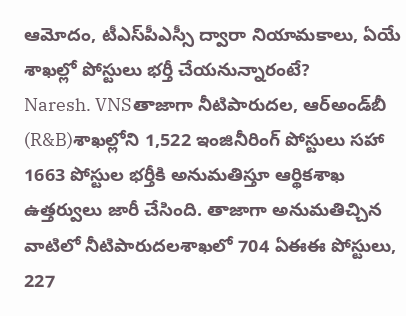ఆమోదం, టీఎస్‌పీఎస్సీ ద్వారా నియామకాలు, ఏయే శాఖల్లో పోస్టులు భర్తీ చేయనున్నారంటే?
Naresh. VNSతాజాగా నీటిపారుదల, ఆర్‌అండ్‌బీ (R&B)శాఖల్లోని 1,522 ఇంజినీరింగ్‌ పోస్టులు సహా 1663 పోస్టుల భర్తీకి అనుమతిస్తూ ఆర్థికశాఖ ఉత్తర్వులు జారీ చేసింది. తాజాగా అనుమతిచ్చిన వాటిలో నీటిపారుదలశాఖలో 704 ఏఈఈ పోస్టులు, 227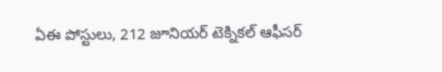ఏఈ పోస్టులు, 212 జూనియర్ టెక్నికల్ ఆఫీసర్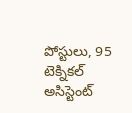పోస్టులు, 95 టెక్నికల్ అసిస్టెంట్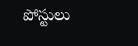పోస్టులు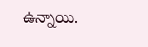ఉన్నాయి.